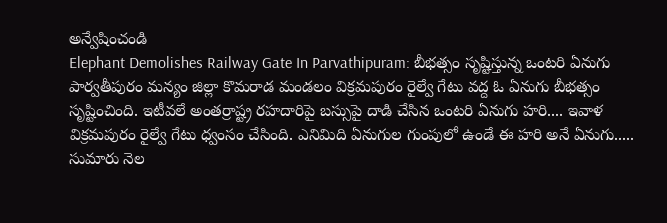అన్వేషించండి
Elephant Demolishes Railway Gate In Parvathipuram: బీభత్సం సృష్టిస్తున్న ఒంటరి ఏనుగు
పార్వతీపురం మన్యం జిల్లా కొమరాడ మండలం విక్రమపురం రైల్వే గేటు వద్ద ఓ ఏనుగు బీభత్సం సృష్టించింది. ఇటీవలే అంతర్రాష్ట్ర రహదారిపై బస్సుపై దాడి చేసిన ఒంటరి ఏనుగు హరి.... ఇవాళ విక్రమపురం రైల్వే గేటు ధ్వంసం చేసింది. ఎనిమిది ఏనుగుల గుంపులో ఉండే ఈ హరి అనే ఏనుగు..... సుమారు నెల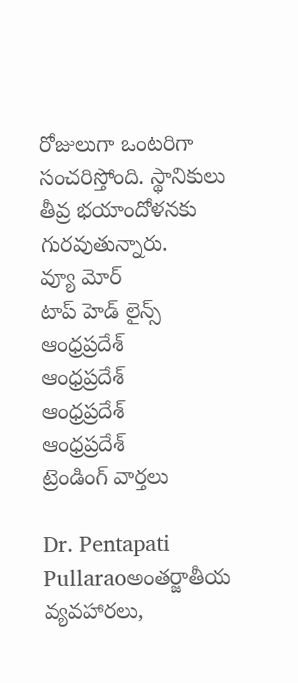రోజులుగా ఒంటరిగా సంచరిస్తోంది. స్థానికులు తీవ్ర భయాందోళనకు గురవుతున్నారు.
వ్యూ మోర్
టాప్ హెడ్ లైన్స్
ఆంధ్రప్రదేశ్
ఆంధ్రప్రదేశ్
ఆంధ్రప్రదేశ్
ఆంధ్రప్రదేశ్
ట్రెండింగ్ వార్తలు

Dr. Pentapati Pullaraoఅంతర్జాతీయ వ్యవహారలు,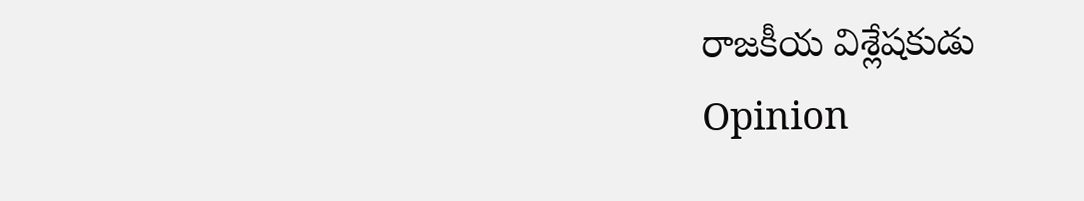రాజకీయ విశ్లేషకుడు
Opinion